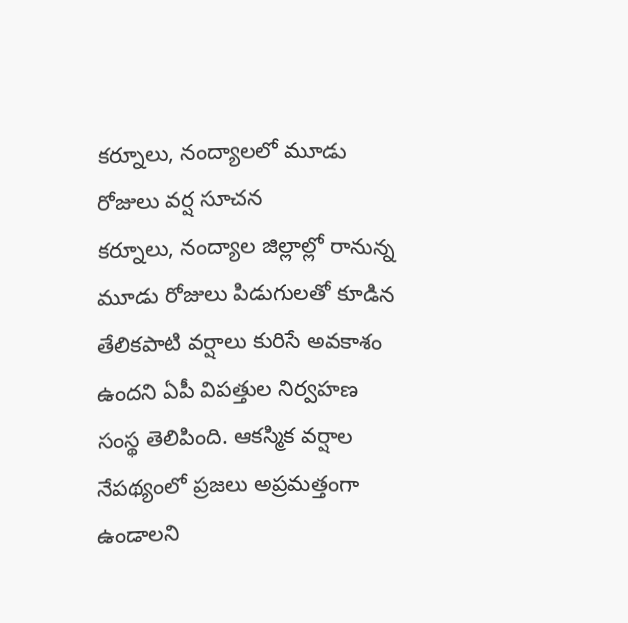కర్నూలు, నంద్యాలలో మూడు రోజులు వర్ష సూచన
కర్నూలు, నంద్యాల జిల్లాల్లో రానున్న మూడు రోజులు పిడుగులతో కూడిన తేలికపాటి వర్షాలు కురిసే అవకాశం ఉందని ఏపీ విపత్తుల నిర్వహణ సంస్థ తెలిపింది. ఆకస్మిక వర్షాల నేపథ్యంలో ప్రజలు అప్రమత్తంగా ఉండాలని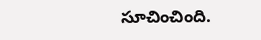సూచించింది.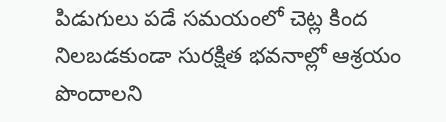పిడుగులు పడే సమయంలో చెట్ల కింద నిలబడకుండా సురక్షిత భవనాల్లో ఆశ్రయం పొందాలని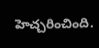హెచ్చరించింది.